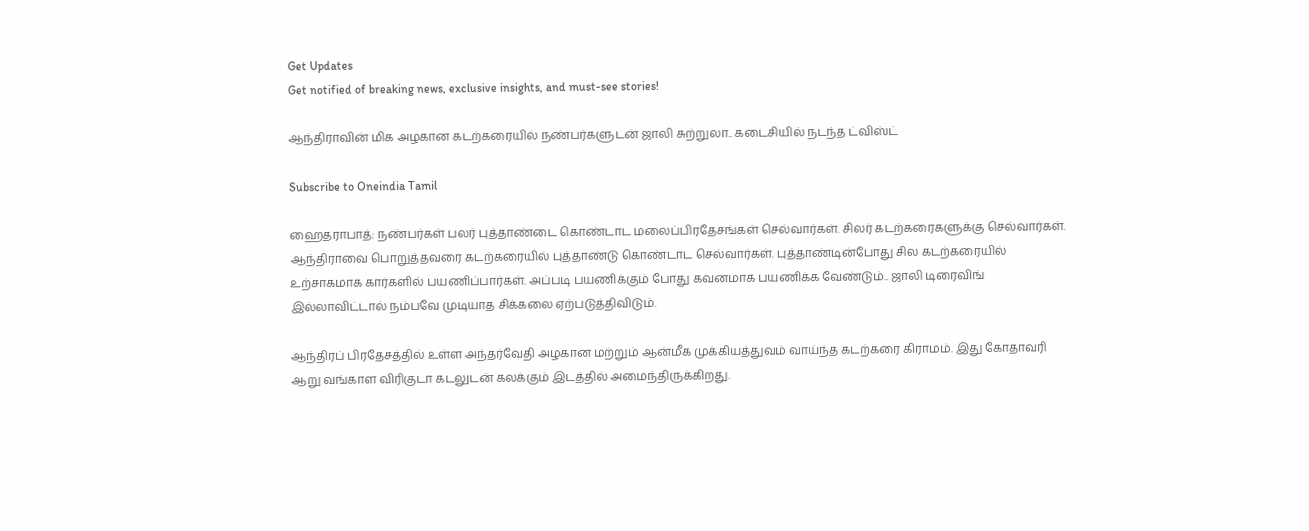Get Updates
Get notified of breaking news, exclusive insights, and must-see stories!

ஆந்திராவின் மிக அழகான கடற்கரையில் நண்பர்களுடன் ஜாலி சுற்றுலா.. கடைசியில் நடந்த ட்விஸ்ட்

Subscribe to Oneindia Tamil

ஹைதராபாத்: நண்பர்கள் பலர் புத்தாண்டை கொண்டாட மலைப்பிரதேசங்கள் செல்வார்கள். சிலர் கடற்கரைகளுக்கு செல்வார்கள். ஆந்திராவை பொறுத்தவரை கடற்கரையில் புத்தாண்டு கொண்டாட செல்வார்கள். புத்தாண்டின்போது சில கடற்கரையில் உற்சாகமாக கார்களில் பயணிப்பார்கள். அப்படி பயணிக்கும் போது கவனமாக பயணிக்க வேண்டும்.. ஜாலி டிரைவிங் இல்லாவிட்டால் நம்பவே முடியாத சிக்கலை ஏற்படுத்திவிடும்.

ஆந்திரப் பிரதேசத்தில் உள்ள அந்தர்வேதி அழகான மற்றும் ஆன்மீக முக்கியத்துவம் வாய்ந்த கடற்கரை கிராமம். இது கோதாவரி ஆறு வங்காள விரிகுடா கடலுடன் கலக்கும் இடத்தில் அமைந்திருக்கிறது.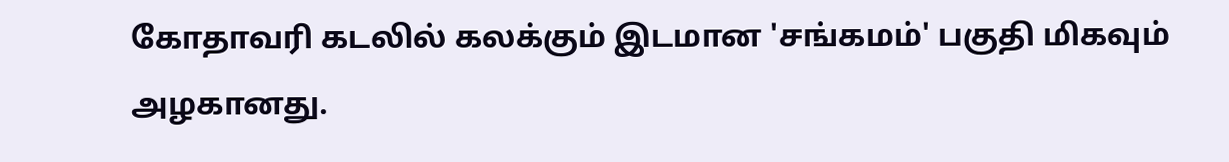கோதாவரி கடலில் கலக்கும் இடமான 'சங்கமம்' பகுதி மிகவும் அழகானது.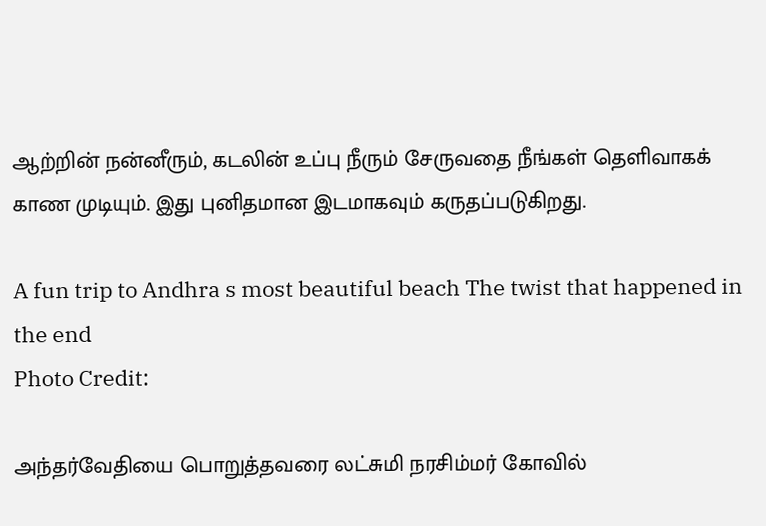ஆற்றின் நன்னீரும், கடலின் உப்பு நீரும் சேருவதை நீங்கள் தெளிவாகக் காண முடியும். இது புனிதமான இடமாகவும் கருதப்படுகிறது.

A fun trip to Andhra s most beautiful beach The twist that happened in the end
Photo Credit:

அந்தர்வேதியை பொறுத்தவரை லட்சுமி நரசிம்மர் கோவில்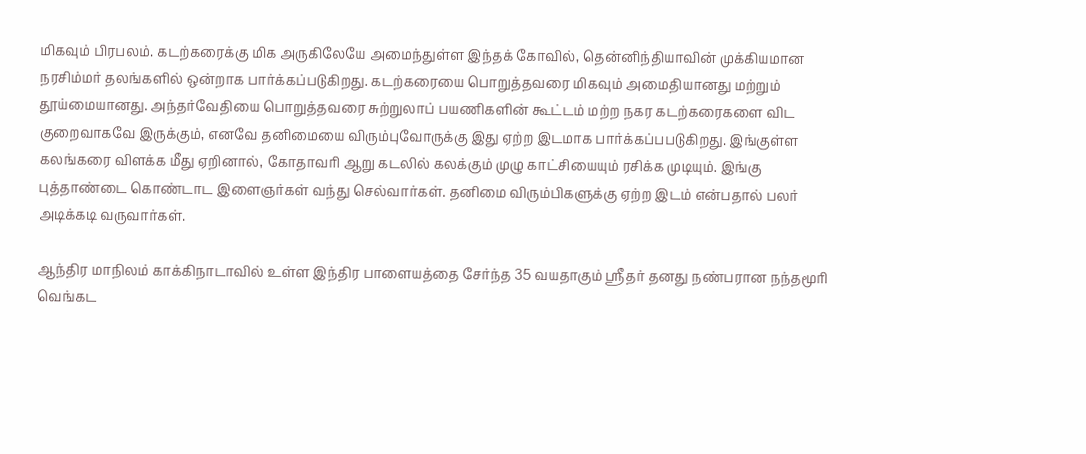மிகவும் பிரபலம். கடற்கரைக்கு மிக அருகிலேயே அமைந்துள்ள இந்தக் கோவில், தென்னிந்தியாவின் முக்கியமான நரசிம்மர் தலங்களில் ஒன்றாக பார்க்கப்படுகிறது. கடற்கரையை பொறுத்தவரை மிகவும் அமைதியானது மற்றும் தூய்மையானது. அந்தர்வேதியை பொறுத்தவரை சுற்றுலாப் பயணிகளின் கூட்டம் மற்ற நகர கடற்கரைகளை விட குறைவாகவே இருக்கும், எனவே தனிமையை விரும்புவோருக்கு இது ஏற்ற இடமாக பார்க்கப்பபடுகிறது. இங்குள்ள கலங்கரை விளக்க மீது ஏறினால், கோதாவரி ஆறு கடலில் கலக்கும் முழு காட்சியையும் ரசிக்க முடியும். இங்கு புத்தாண்டை கொண்டாட இளைஞர்கள் வந்து செல்வார்கள். தனிமை விரும்பிகளுக்கு ஏற்ற இடம் என்பதால் பலர் அடிக்கடி வருவார்கள்.

ஆந்திர மாநிலம் காக்கிநாடாவில் உள்ள இந்திர பாளையத்தை சேர்ந்த 35 வயதாகும் ஸ்ரீதர் தனது நண்பரான நந்தமூரி வெங்கட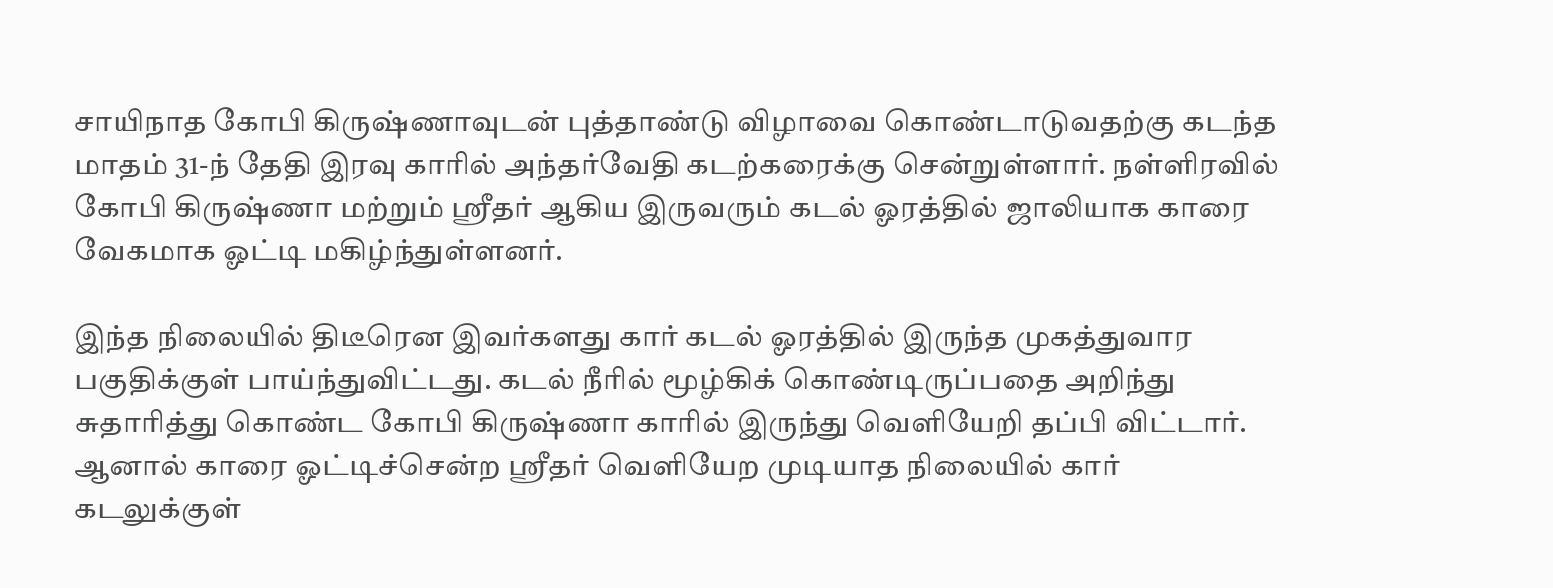சாயிநாத கோபி கிருஷ்ணாவுடன் புத்தாண்டு விழாவை கொண்டாடுவதற்கு கடந்த மாதம் 31-ந் தேதி இரவு காரில் அந்தர்வேதி கடற்கரைக்கு சென்றுள்ளார். நள்ளிரவில் கோபி கிருஷ்ணா மற்றும் ஸ்ரீதர் ஆகிய இருவரும் கடல் ஓரத்தில் ஜாலியாக காரை வேகமாக ஓட்டி மகிழ்ந்துள்ளனர்.

இந்த நிலையில் திடீரென இவர்களது கார் கடல் ஓரத்தில் இருந்த முகத்துவார பகுதிக்குள் பாய்ந்துவிட்டது. கடல் நீரில் மூழ்கிக் கொண்டிருப்பதை அறிந்து சுதாரித்து கொண்ட கோபி கிருஷ்ணா காரில் இருந்து வெளியேறி தப்பி விட்டார். ஆனால் காரை ஓட்டிச்சென்ற ஸ்ரீதர் வெளியேற முடியாத நிலையில் கார் கடலுக்குள்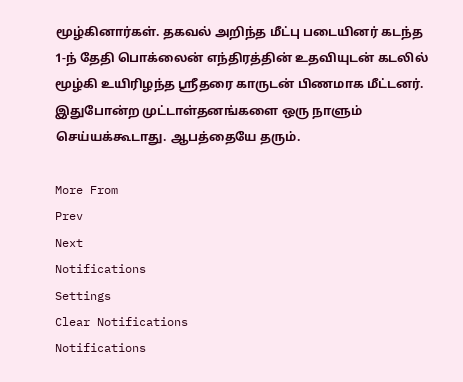மூழ்கினார்கள். தகவல் அறிந்த மீட்பு படையினர் கடந்த 1-ந் தேதி பொக்லைன் எந்திரத்தின் உதவியுடன் கடலில் மூழ்கி உயிரிழந்த ஸ்ரீதரை காருடன் பிணமாக மீட்டனர். இதுபோன்ற முட்டாள்தனங்களை ஒரு நாளும் செய்யக்கூடாது. ஆபத்தையே தரும்.

More From
Prev
Next
Notifications
Settings
Clear Notifications
Notifications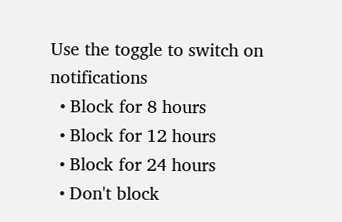Use the toggle to switch on notifications
  • Block for 8 hours
  • Block for 12 hours
  • Block for 24 hours
  • Don't block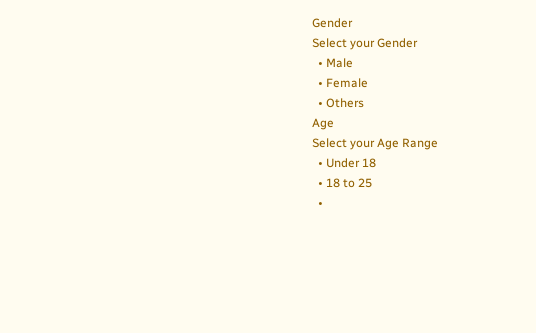Gender
Select your Gender
  • Male
  • Female
  • Others
Age
Select your Age Range
  • Under 18
  • 18 to 25
  •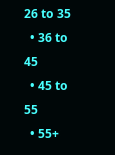26 to 35
  • 36 to 45
  • 45 to 55
  • 55+